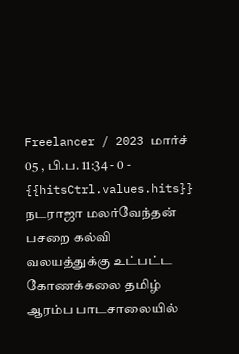Freelancer / 2023 மார்ச் 05 , பி.ப. 11:34 - 0 - {{hitsCtrl.values.hits}}
நடராஜா மலர்வேந்தன்
பசறை கல்வி வலயத்துக்கு உட்பட்ட கோணக்கலை தமிழ் ஆரம்ப பாடசாலையில்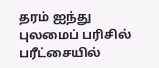தரம் ஐந்து புலமைப் பரிசில் பரீட்சையில்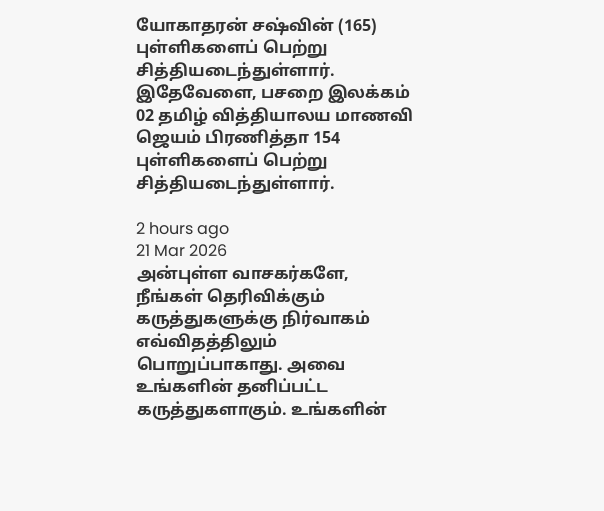யோகாதரன் சஷ்வின் (165) புள்ளிகளைப் பெற்று சித்தியடைந்துள்ளார்.
இதேவேளை, பசறை இலக்கம் 02 தமிழ் வித்தியாலய மாணவி ஜெயம் பிரணித்தா 154 புள்ளிகளைப் பெற்று சித்தியடைந்துள்ளார்.

2 hours ago
21 Mar 2026
அன்புள்ள வாசகர்களே,
நீங்கள் தெரிவிக்கும் கருத்துகளுக்கு நிர்வாகம் எவ்விதத்திலும் பொறுப்பாகாது. அவை உங்களின் தனிப்பட்ட கருத்துகளாகும். உங்களின்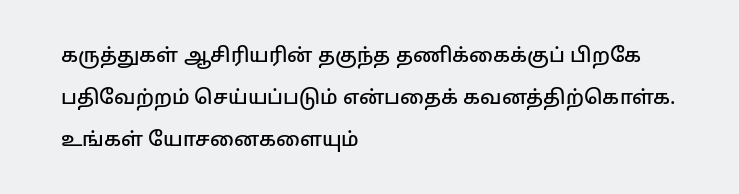கருத்துகள் ஆசிரியரின் தகுந்த தணிக்கைக்குப் பிறகே பதிவேற்றம் செய்யப்படும் என்பதைக் கவனத்திற்கொள்க. உங்கள் யோசனைகளையும்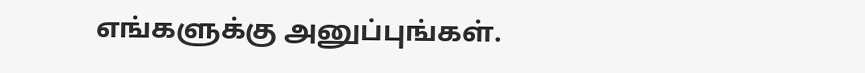எங்களுக்கு அனுப்புங்கள்.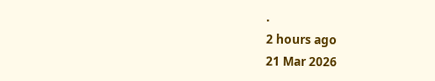.
2 hours ago
21 Mar 2026